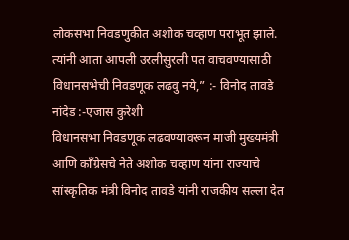लोकसभा निवडणुकीत अशोक चव्हाण पराभूत झाले. त्यांनी आता आपली उरलीसुरली पत वाचवण्यासाठी विधानसभेची निवडणूक लढवु नये,” :- विनोद तावडे
नांदेड :-एजास कुरेशी
विधानसभा निवडणूक लढवण्यावरून माजी मुख्यमंत्री आणि काँग्रेसचे नेते अशोक चव्हाण यांना राज्याचे सांस्कृतिक मंत्री विनोद तावडे यांनी राजकीय सल्ला देत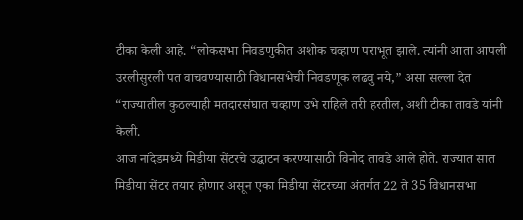टीका केली आहे. “लोकसभा निवडणुकीत अशोक चव्हाण पराभूत झाले. त्यांनी आता आपली उरलीसुरली पत वाचवण्यासाठी विधानसभेची निवडणूक लढवु नये,” असा सल्ला देत “राज्यातील कुठल्याही मतदारसंघात चव्हाण उभे राहिले तरी हरतील, अशी टीका तावडे यांनी केली.
आज नांदेडमध्ये मिडीया सेंटरचे उद्घाटन करण्यासाठी विनोद तावडे आले होते. राज्यात सात मिडीया सेंटर तयार होणार असून एका मिडीया सेंटरच्या अंतर्गत 22 ते 35 विधानसभा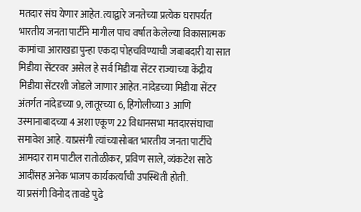मतदार संघ येणार आहेत. त्याद्वारे जनतेच्या प्रत्येक घरापर्यंत भारतीय जनता पार्टीने मागील पाच वर्षात केलेल्या विकासात्मक कामांचा आराखडा पुन्हा एकदा पोहचविण्याची जबाबदारी या सात मिडीया सेंटरवर असेल हे सर्व मिडीया सेंटर राज्याच्या केंद्रीय मिडीया सेंटरशी जोडले जाणार आहेत. नांदेडच्या मिडीया सेंटर अंतर्गत नांदेडच्या 9, लातूरच्या 6, हिंगोलीच्या 3 आणि उस्मानाबादच्या 4 अशा एकूण 22 विधानसभा मतदारसंघाचा समावेश आहे. याप्रसंगी त्यांच्यासोबत भारतीय जनता पार्टीचे आमदार राम पाटील रातोळीकर, प्रविण साले, व्यंकटेश साठे आदींसह अनेक भाजप कार्यकर्त्यांची उपस्थिती होती.
या प्रसंगी विनोद तावडे पुढे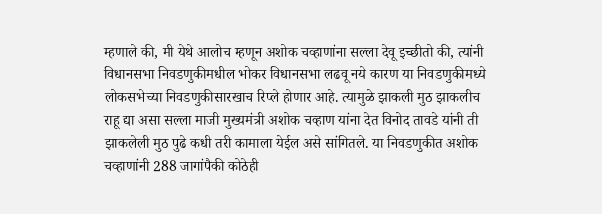म्हणाले की, मी येथे आलोच म्हणून अशोक चव्हाणांना सल्ला देवू इच्छीतो की, त्यांनी विधानसभा निवडणुकीमधील भोकर विधानसभा लढवू नये कारण या निवडणुकीमध्ये लोकसभेच्या निवडणुकीसारखाच रिप्ले होणार आहे. त्यामुळे झाकली मुठ झाकलीच राहू द्या असा सल्ला माजी मुख्यमंत्री अशोक चव्हाण यांना देत विनोद तावडे यांनी ती झाकलेली मुठ पुढे कधी तरी कामाला येईल असे सांगितले. या निवडणुकीत अशोक चव्हाणांनी 288 जागांपैकी कोठेही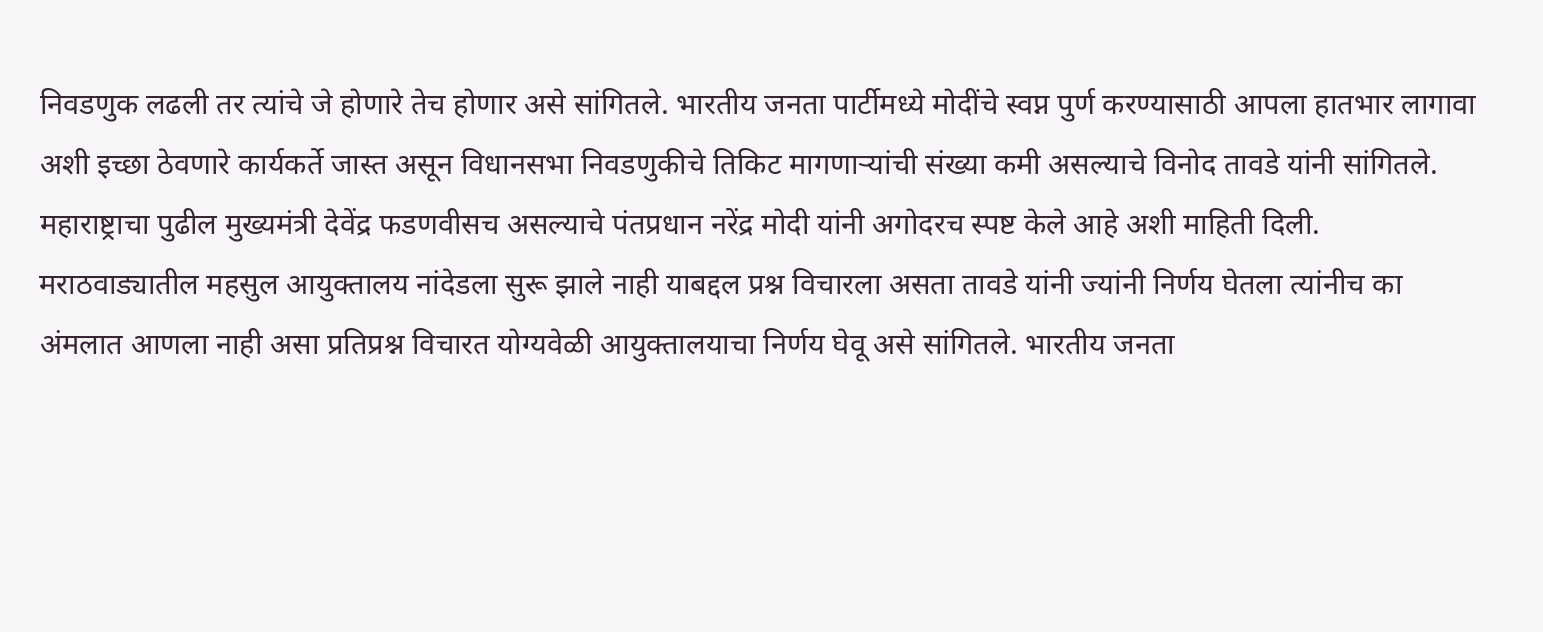निवडणुक लढली तर त्यांचे जे होणारे तेच होणार असे सांगितले. भारतीय जनता पार्टीमध्ये मोदींचे स्वप्न पुर्ण करण्यासाठी आपला हातभार लागावा अशी इच्छा ठेवणारे कार्यकर्ते जास्त असून विधानसभा निवडणुकीचे तिकिट मागणाऱ्यांची संख्या कमी असल्याचे विनोद तावडे यांनी सांगितले. महाराष्ट्राचा पुढील मुख्यमंत्री देवेंद्र फडणवीसच असल्याचे पंतप्रधान नरेंद्र मोदी यांनी अगोदरच स्पष्ट केले आहे अशी माहिती दिली. मराठवाड्यातील महसुल आयुक्तालय नांदेडला सुरू झाले नाही याबद्दल प्रश्न विचारला असता तावडे यांनी ज्यांनी निर्णय घेतला त्यांनीच का अंमलात आणला नाही असा प्रतिप्रश्न विचारत योग्यवेळी आयुक्तालयाचा निर्णय घेवू असे सांगितले. भारतीय जनता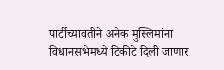पार्टीच्यावतीने अनेक मुस्लिमांना विधानसभेमध्ये टिकीटे दिली जाणार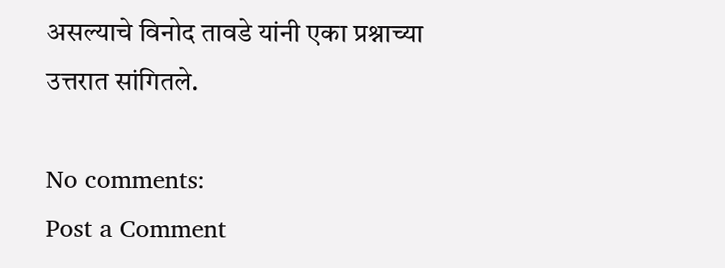असल्याचे विनोद तावडे यांनी एका प्रश्नाच्या उत्तरात सांगितले.

No comments:
Post a Comment